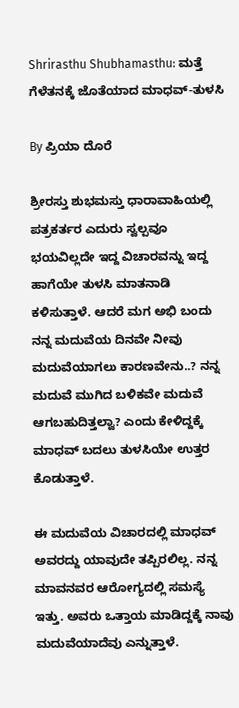Shrirasthu Shubhamasthu: ಮತ್ತೆ ಗೆಳೆತನಕ್ಕೆ ಜೊತೆಯಾದ ಮಾಧವ್-ತುಳಸಿ

By ಪ್ರಿಯಾ ದೊರೆ

ಶ್ರೀರಸ್ತು ಶುಭಮಸ್ತು ಧಾರಾವಾಹಿಯಲ್ಲಿ ಪತ್ರಕರ್ತರ ಎದುರು ಸ್ವಲ್ಪವೂ ಭಯವಿಲ್ಲದೇ ಇದ್ದ ವಿಚಾರವನ್ನು ಇದ್ದ ಹಾಗೆಯೇ ತುಳಸಿ ಮಾತನಾಡಿ ಕಳಿಸುತ್ತಾಳೆ. ಆದರೆ ಮಗ ಅಭಿ ಬಂದು ನನ್ನ ಮದುವೆಯ ದಿನವೇ ನೀವು ಮದುವೆಯಾಗಲು ಕಾರಣವೇನು..? ನನ್ನ ಮದುವೆ ಮುಗಿದ ಬಳಿಕವೇ ಮದುವೆ ಆಗಬಹುದಿತ್ತಲ್ವಾ? ಎಂದು ಕೇಳಿದ್ದಕ್ಕೆ ಮಾಧವ್ ಬದಲು ತುಳಸಿಯೇ ಉತ್ತರ ಕೊಡುತ್ತಾಳೆ.

ಈ ಮದುವೆಯ ವಿಚಾರದಲ್ಲಿ ಮಾಧವ್ ಅವರದ್ದು ಯಾವುದೇ ತಪ್ಪಿರಲಿಲ್ಲ. ನನ್ನ ಮಾವನವರ ಆರೋಗ್ಯದಲ್ಲಿ ಸಮಸ್ಯೆ ಇತ್ತು. ಅವರು ಒತ್ತಾಯ ಮಾಡಿದ್ದಕ್ಕೆ ನಾವು ಮದುವೆಯಾದೆವು ಎನ್ನುತ್ತಾಳೆ.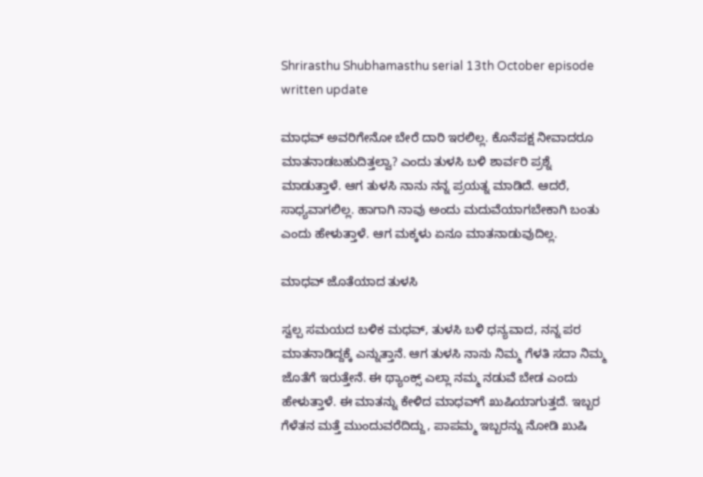Shrirasthu Shubhamasthu serial 13th October episode written update

ಮಾಧವ್ ಅವರಿಗೇನೋ ಬೇರೆ ದಾರಿ ಇರಲಿಲ್ಲ. ಕೊನೆಪಕ್ಷ ನೀವಾದರೂ ಮಾತನಾಡಬಹುದಿತ್ತಲ್ವಾ? ಎಂದು ತುಳಸಿ ಬಳಿ ಶಾರ್ವರಿ ಪ್ರಶ್ನೆ ಮಾಡುತ್ತಾಳೆ. ಆಗ ತುಳಸಿ ನಾನು ನನ್ನ ಪ್ರಯತ್ನ ಮಾಡಿದೆ. ಆದರೆ, ಸಾಧ್ಯವಾಗಲಿಲ್ಲ. ಹಾಗಾಗಿ ನಾವು ಅಂದು ಮದುವೆಯಾಗಬೇಕಾಗಿ ಬಂತು ಎಂದು ಹೇಳುತ್ತಾಳೆ. ಆಗ ಮಕ್ಕಳು ಏನೂ ಮಾತನಾಡುವುದಿಲ್ಲ.

ಮಾಧವ್ ಜೊತೆಯಾದ ತುಳಸಿ

ಸ್ವಲ್ಪ ಸಮಯದ ಬಳಿಕ ಮಧವ್, ತುಳಸಿ ಬಳಿ ಧನ್ಯವಾದ, ನನ್ನ ಪರ ಮಾತನಾಡಿದ್ದಕ್ಕೆ ಎನ್ನುತ್ತಾನೆ. ಆಗ ತುಳಸಿ ನಾನು ನಿಮ್ಮ ಗೆಳತಿ ಸದಾ ನಿಮ್ಮ ಜೊತೆಗೆ ಇರುತ್ತೇನೆ. ಈ ಥ್ಯಾಂಕ್ಸ್ ಎಲ್ಲಾ ನಮ್ಮ ನಡುವೆ ಬೇಡ ಎಂದು ಹೇಳುತ್ತಾಳೆ. ಈ ಮಾತನ್ನು ಕೇಳಿದ ಮಾಧವ್‌ಗೆ ಖುಷಿಯಾಗುತ್ತದೆ. ಇಬ್ಬರ ಗೆಳೆತನ ಮತ್ತೆ ಮುಂದುವರೆದಿದ್ದು, ಪಾಪಮ್ಮ ಇಬ್ಬರನ್ನು ನೋಡಿ ಖುಷಿ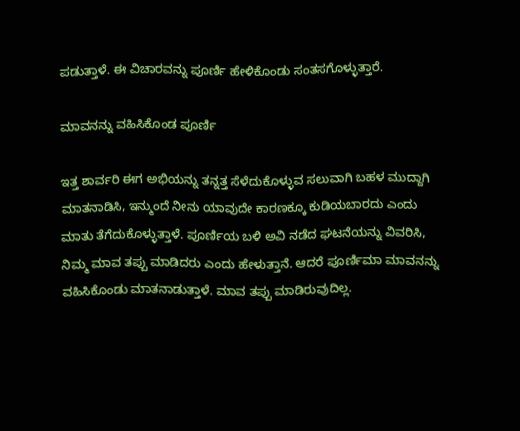ಪಡುತ್ತಾಳೆ. ಈ ವಿಚಾರವನ್ನು ಪೂರ್ಣಿ ಹೇಳಿಕೊಂಡು ಸಂತಸಗೊಳ್ಳುತ್ತಾರೆ.

ಮಾವನನ್ನು ವಹಿಸಿಕೊಂಡ ಪೂರ್ಣಿ

ಇತ್ತ ಶಾರ್ವರಿ ಈಗ ಅಭಿಯನ್ನು ತನ್ನತ್ತ ಸೆಳೆದುಕೊಳ್ಳುವ ಸಲುವಾಗಿ ಬಹಳ ಮುದ್ದಾಗಿ ಮಾತನಾಡಿಸಿ, ಇನ್ಮುಂದೆ ನೀನು ಯಾವುದೇ ಕಾರಣಕ್ಕೂ ಕುಡಿಯಬಾರದು ಎಂದು ಮಾತು ತೆಗೆದುಕೊಳ್ಳುತ್ತಾಳೆ. ಪೂರ್ಣಿಯ ಬಳಿ ಅವಿ ನಡೆದ ಘಟನೆಯನ್ನು ವಿವರಿಸಿ, ನಿಮ್ಮ ಮಾವ ತಪ್ಪು ಮಾಡಿದರು ಎಂದು ಹೇಳುತ್ತಾನೆ. ಆದರೆ ಪೂರ್ಣಿಮಾ ಮಾವನನ್ನು ವಹಿಸಿಕೊಂಡು ಮಾತನಾಡುತ್ತಾಳೆ. ಮಾವ ತಪ್ಪು ಮಾಡಿರುವುದಿಲ್ಲ.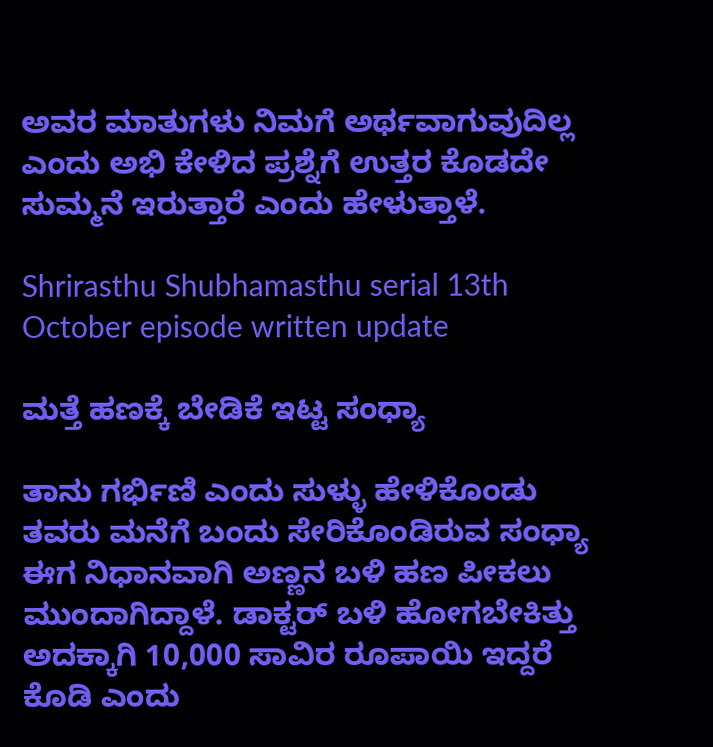ಅವರ ಮಾತುಗಳು ನಿಮಗೆ ಅರ್ಥವಾಗುವುದಿಲ್ಲ ಎಂದು ಅಭಿ ಕೇಳಿದ ಪ್ರಶ್ನೆಗೆ ಉತ್ತರ ಕೊಡದೇ ಸುಮ್ಮನೆ ಇರುತ್ತಾರೆ ಎಂದು ಹೇಳುತ್ತಾಳೆ.

Shrirasthu Shubhamasthu serial 13th October episode written update

ಮತ್ತೆ ಹಣಕ್ಕೆ ಬೇಡಿಕೆ ಇಟ್ಟ ಸಂಧ್ಯಾ

ತಾನು ಗರ್ಭಿಣಿ ಎಂದು ಸುಳ್ಳು ಹೇಳಿಕೊಂಡು ತವರು ಮನೆಗೆ ಬಂದು ಸೇರಿಕೊಂಡಿರುವ ಸಂಧ್ಯಾ ಈಗ ನಿಧಾನವಾಗಿ ಅಣ್ಣನ ಬಳಿ ಹಣ ಪೀಕಲು ಮುಂದಾಗಿದ್ದಾಳೆ. ಡಾಕ್ಟರ್ ಬಳಿ ಹೋಗಬೇಕಿತ್ತು ಅದಕ್ಕಾಗಿ 10,000 ಸಾವಿರ ರೂಪಾಯಿ ಇದ್ದರೆ ಕೊಡಿ ಎಂದು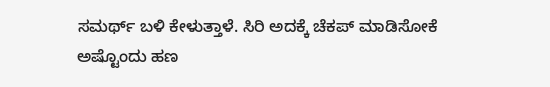ಸಮರ್ಥ್ ಬಳಿ ಕೇಳುತ್ತಾಳೆ. ಸಿರಿ ಅದಕ್ಕೆ ಚೆಕಪ್ ಮಾಡಿಸೋಕೆ ಅಷ್ಟೊಂದು ಹಣ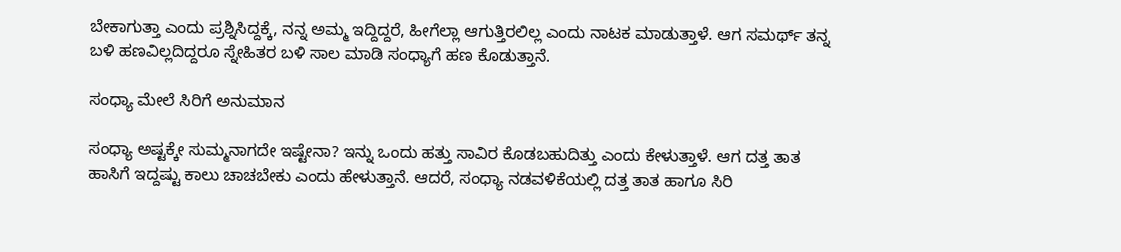ಬೇಕಾಗುತ್ತಾ ಎಂದು ಪ್ರಶ್ನಿಸಿದ್ದಕ್ಕೆ, ನನ್ನ ಅಮ್ಮ ಇದ್ದಿದ್ದರೆ, ಹೀಗೆಲ್ಲಾ ಆಗುತ್ತಿರಲಿಲ್ಲ ಎಂದು ನಾಟಕ ಮಾಡುತ್ತಾಳೆ. ಆಗ ಸಮರ್ಥ್ ತನ್ನ ಬಳಿ ಹಣವಿಲ್ಲದಿದ್ದರೂ ಸ್ನೇಹಿತರ ಬಳಿ ಸಾಲ ಮಾಡಿ ಸಂಧ್ಯಾಗೆ ಹಣ ಕೊಡುತ್ತಾನೆ.

ಸಂಧ್ಯಾ ಮೇಲೆ ಸಿರಿಗೆ ಅನುಮಾನ

ಸಂಧ್ಯಾ ಅಷ್ಟಕ್ಕೇ ಸುಮ್ಮನಾಗದೇ ಇಷ್ಟೇನಾ? ಇನ್ನು ಒಂದು ಹತ್ತು ಸಾವಿರ ಕೊಡಬಹುದಿತ್ತು ಎಂದು ಕೇಳುತ್ತಾಳೆ. ಆಗ ದತ್ತ ತಾತ ಹಾಸಿಗೆ ಇದ್ದಷ್ಟು ಕಾಲು ಚಾಚಬೇಕು ಎಂದು ಹೇಳುತ್ತಾನೆ. ಆದರೆ, ಸಂಧ್ಯಾ ನಡವಳಿಕೆಯಲ್ಲಿ ದತ್ತ ತಾತ ಹಾಗೂ ಸಿರಿ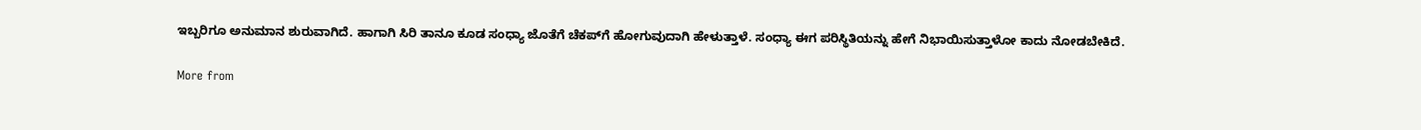ಇಬ್ಬರಿಗೂ ಅನುಮಾನ ಶುರುವಾಗಿದೆ. ಹಾಗಾಗಿ ಸಿರಿ ತಾನೂ ಕೂಡ ಸಂಧ್ಯಾ ಜೊತೆಗೆ ಚೆಕಪ್‌ಗೆ ಹೋಗುವುದಾಗಿ ಹೇಳುತ್ತಾಳೆ. ಸಂಧ್ಯಾ ಈಗ ಪರಿಸ್ಥಿತಿಯನ್ನು ಹೇಗೆ ನಿಭಾಯಿಸುತ್ತಾಳೋ ಕಾದು ನೋಡಬೇಕಿದೆ.

More from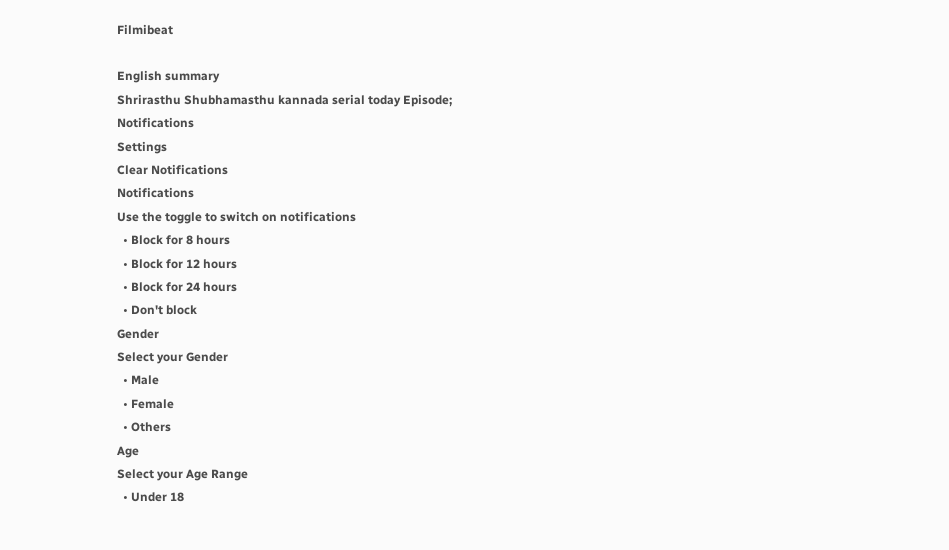Filmibeat

English summary
Shrirasthu Shubhamasthu kannada serial today Episode;
Notifications
Settings
Clear Notifications
Notifications
Use the toggle to switch on notifications
  • Block for 8 hours
  • Block for 12 hours
  • Block for 24 hours
  • Don't block
Gender
Select your Gender
  • Male
  • Female
  • Others
Age
Select your Age Range
  • Under 18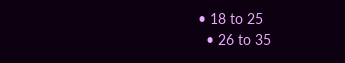• 18 to 25
  • 26 to 35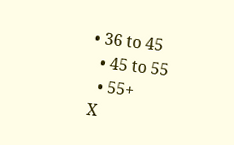• 36 to 45
  • 45 to 55
  • 55+
X